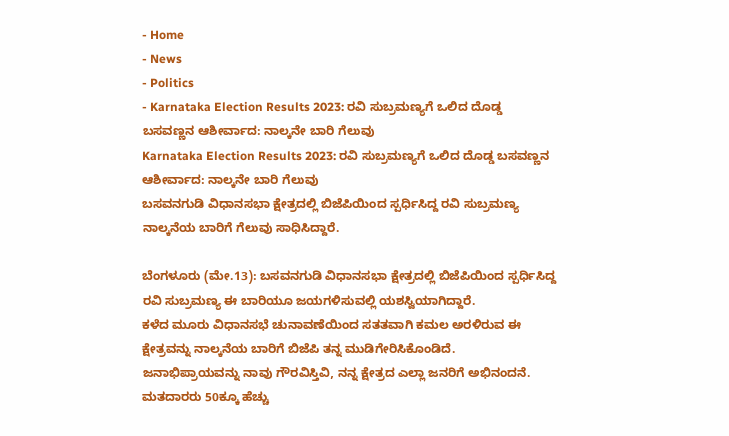- Home
- News
- Politics
- Karnataka Election Results 2023: ರವಿ ಸುಬ್ರಮಣ್ಯಗೆ ಒಲಿದ ದೊಡ್ಡ ಬಸವಣ್ಣನ ಆಶೀರ್ವಾದ: ನಾಲ್ಕನೇ ಬಾರಿ ಗೆಲುವು
Karnataka Election Results 2023: ರವಿ ಸುಬ್ರಮಣ್ಯಗೆ ಒಲಿದ ದೊಡ್ಡ ಬಸವಣ್ಣನ ಆಶೀರ್ವಾದ: ನಾಲ್ಕನೇ ಬಾರಿ ಗೆಲುವು
ಬಸವನಗುಡಿ ವಿಧಾನಸಭಾ ಕ್ಷೇತ್ರದಲ್ಲಿ ಬಿಜೆಪಿಯಿಂದ ಸ್ಪರ್ಧಿಸಿದ್ದ ರವಿ ಸುಬ್ರಮಣ್ಯ ನಾಲ್ಕನೆಯ ಬಾರಿಗೆ ಗೆಲುವು ಸಾಧಿಸಿದ್ದಾರೆ.

ಬೆಂಗಳೂರು (ಮೇ.13): ಬಸವನಗುಡಿ ವಿಧಾನಸಭಾ ಕ್ಷೇತ್ರದಲ್ಲಿ ಬಿಜೆಪಿಯಿಂದ ಸ್ಪರ್ಧಿಸಿದ್ದ ರವಿ ಸುಬ್ರಮಣ್ಯ ಈ ಬಾರಿಯೂ ಜಯಗಳಿಸುವಲ್ಲಿ ಯಶಸ್ವಿಯಾಗಿದ್ದಾರೆ.
ಕಳೆದ ಮೂರು ವಿಧಾನಸಭೆ ಚುನಾವಣೆಯಿಂದ ಸತತವಾಗಿ ಕಮಲ ಅರಳಿರುವ ಈ ಕ್ಷೇತ್ರವನ್ನು ನಾಲ್ಕನೆಯ ಬಾರಿಗೆ ಬಿಜೆಪಿ ತನ್ನ ಮುಡಿಗೇರಿಸಿಕೊಂಡಿದೆ.
ಜನಾಭಿಪ್ರಾಯವನ್ನು ನಾವು ಗೌರವಿಸ್ತಿವಿ, ನನ್ನ ಕ್ಷೇತ್ರದ ಎಲ್ಲಾ ಜನರಿಗೆ ಅಭಿನಂದನೆ. ಮತದಾರರು 50ಕ್ಕೂ ಹೆಚ್ಚು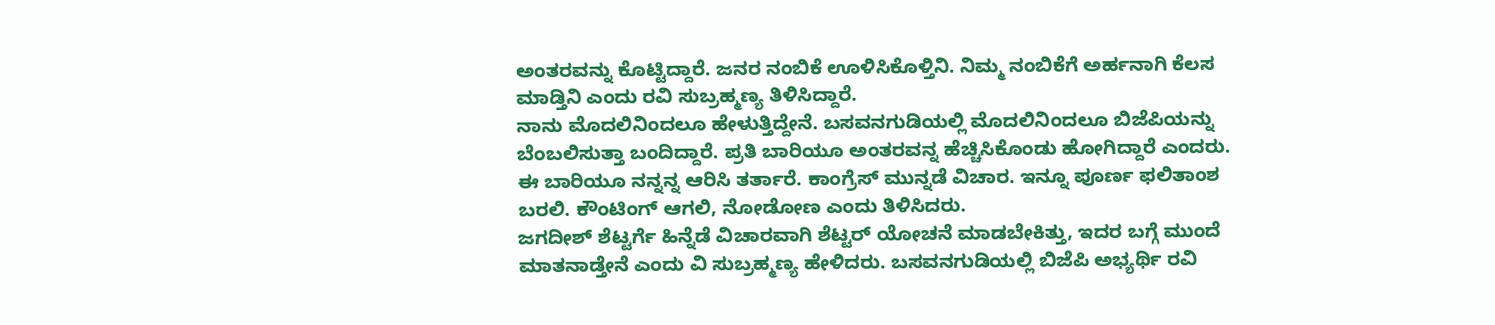ಅಂತರವನ್ನು ಕೊಟ್ಟಿದ್ದಾರೆ. ಜನರ ನಂಬಿಕೆ ಊಳಿಸಿಕೊಳ್ತಿನಿ. ನಿಮ್ಮ ನಂಬಿಕೆಗೆ ಅರ್ಹನಾಗಿ ಕೆಲಸ ಮಾಡ್ತಿನಿ ಎಂದು ರವಿ ಸುಬ್ರಹ್ಮಣ್ಯ ತಿಳಿಸಿದ್ದಾರೆ.
ನಾನು ಮೊದಲಿನಿಂದಲೂ ಹೇಳುತ್ತಿದ್ದೇನೆ. ಬಸವನಗುಡಿಯಲ್ಲಿ ಮೊದಲಿನಿಂದಲೂ ಬಿಜೆಪಿಯನ್ನು ಬೆಂಬಲಿಸುತ್ತಾ ಬಂದಿದ್ದಾರೆ. ಪ್ರತಿ ಬಾರಿಯೂ ಅಂತರವನ್ನ ಹೆಚ್ಚಿಸಿಕೊಂಡು ಹೋಗಿದ್ದಾರೆ ಎಂದರು.
ಈ ಬಾರಿಯೂ ನನ್ನನ್ನ ಆರಿಸಿ ತರ್ತಾರೆ. ಕಾಂಗ್ರೆಸ್ ಮುನ್ನಡೆ ವಿಚಾರ. ಇನ್ನೂ ಪೂರ್ಣ ಫಲಿತಾಂಶ ಬರಲಿ. ಕೌಂಟಿಂಗ್ ಆಗಲಿ, ನೋಡೋಣ ಎಂದು ತಿಳಿಸಿದರು.
ಜಗದೀಶ್ ಶೆಟ್ಟರ್ಗೆ ಹಿನ್ನೆಡೆ ವಿಚಾರವಾಗಿ ಶೆಟ್ಟರ್ ಯೋಚನೆ ಮಾಡಬೇಕಿತ್ತು, ಇದರ ಬಗ್ಗೆ ಮುಂದೆ ಮಾತನಾಡ್ತೇನೆ ಎಂದು ವಿ ಸುಬ್ರಹ್ಮಣ್ಯ ಹೇಳಿದರು. ಬಸವನಗುಡಿಯಲ್ಲಿ ಬಿಜೆಪಿ ಅಭ್ಯರ್ಥಿ ರವಿ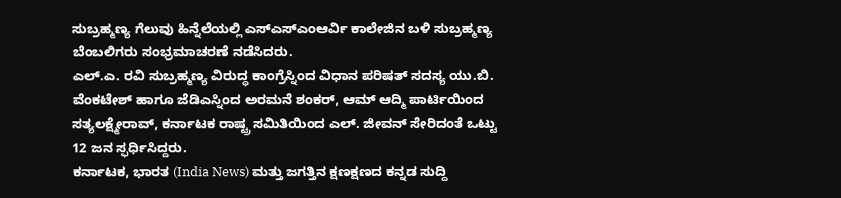ಸುಬ್ರಹ್ಮಣ್ಯ ಗೆಲುವು ಹಿನ್ನೆಲೆಯಲ್ಲಿ ಎಸ್ಎಸ್ಎಂಆರ್ವಿ ಕಾಲೇಜಿನ ಬಳಿ ಸುಬ್ರಹ್ಮಣ್ಯ ಬೆಂಬಲಿಗರು ಸಂಭ್ರಮಾಚರಣೆ ನಡೆಸಿದರು.
ಎಲ್.ಎ. ರವಿ ಸುಬ್ರಹ್ಮಣ್ಯ ವಿರುದ್ಧ ಕಾಂಗ್ರೆಸ್ನಿಂದ ವಿಧಾನ ಪರಿಷತ್ ಸದಸ್ಯ ಯು.ಬಿ. ವೆಂಕಟೇಶ್ ಹಾಗೂ ಜೆಡಿಎಸ್ನಿಂದ ಅರಮನೆ ಶಂಕರ್, ಆಮ್ ಆದ್ಮಿ ಪಾರ್ಟಿಯಿಂದ ಸತ್ಯಲಕ್ಷ್ಮೇರಾವ್, ಕರ್ನಾಟಕ ರಾಷ್ಟ್ರ ಸಮಿತಿಯಿಂದ ಎಲ್. ಜೀವನ್ ಸೇರಿದಂತೆ ಒಟ್ಟು 12 ಜನ ಸ್ಫರ್ಧಿಸಿದ್ದರು.
ಕರ್ನಾಟಕ, ಭಾರತ (India News) ಮತ್ತು ಜಗತ್ತಿನ ಕ್ಷಣಕ್ಷಣದ ಕನ್ನಡ ಸುದ್ದಿ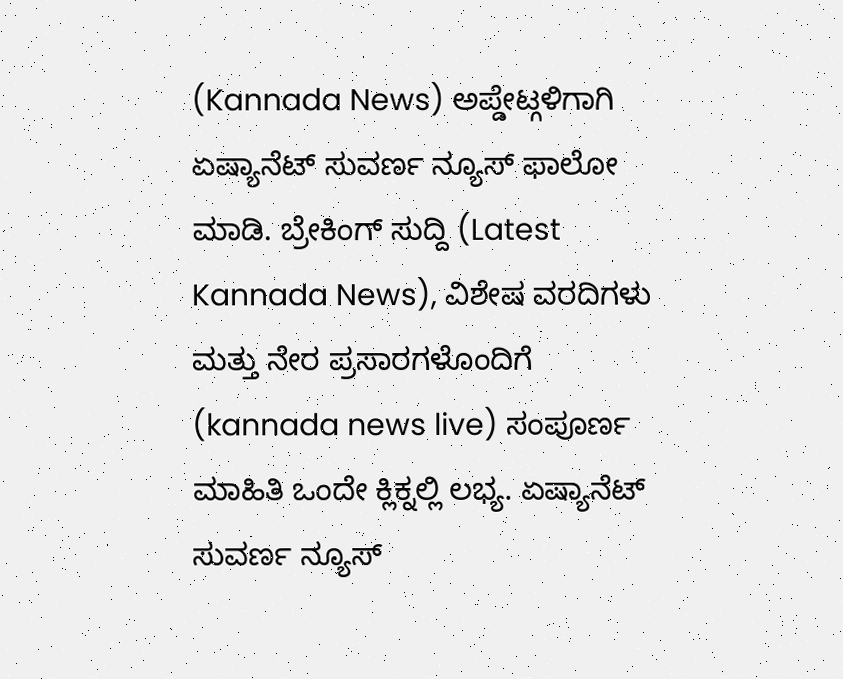(Kannada News) ಅಪ್ಡೇಟ್ಗಳಿಗಾಗಿ ಏಷ್ಯಾನೆಟ್ ಸುವರ್ಣ ನ್ಯೂಸ್ ಫಾಲೋ ಮಾಡಿ. ಬ್ರೇಕಿಂಗ್ ಸುದ್ದಿ (Latest Kannada News), ವಿಶೇಷ ವರದಿಗಳು ಮತ್ತು ನೇರ ಪ್ರಸಾರಗಳೊಂದಿಗೆ (kannada news live) ಸಂಪೂರ್ಣ ಮಾಹಿತಿ ಒಂದೇ ಕ್ಲಿಕ್ನಲ್ಲಿ ಲಭ್ಯ. ಏಷ್ಯಾನೆಟ್ ಸುವರ್ಣ ನ್ಯೂಸ್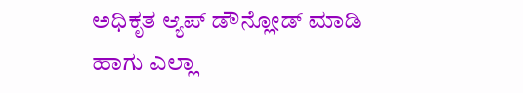ಅಧಿಕೃತ ಆ್ಯಪ್ ಡೌನ್ಲೋಡ್ ಮಾಡಿ ಹಾಗು ಎಲ್ಲಾ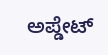ಅಪ್ಡೇಟ್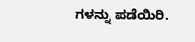ಗಳನ್ನು ಪಡೆಯಿರಿ.